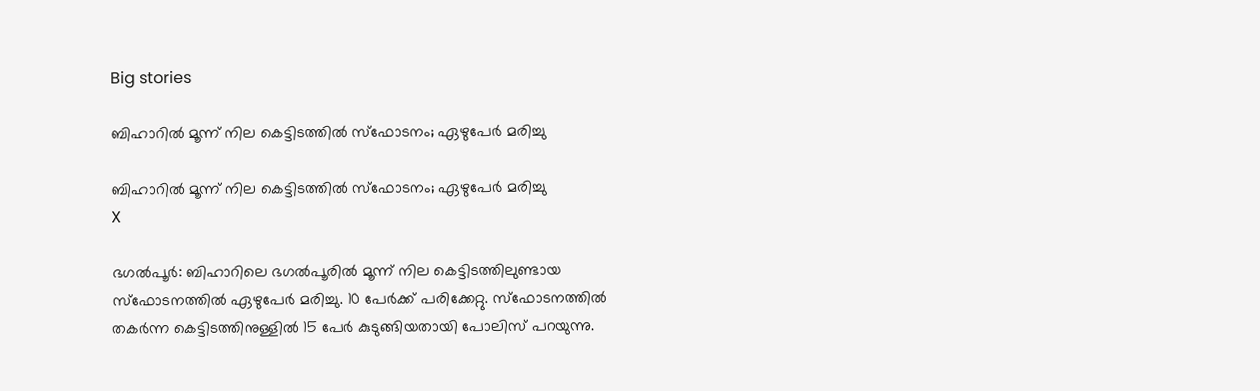Big stories

ബിഹാറില്‍ മൂന്ന് നില കെട്ടിടത്തില്‍ സ്‌ഫോടനം; ഏഴുപേര്‍ മരിച്ചു

ബിഹാറില്‍ മൂന്ന് നില കെട്ടിടത്തില്‍ സ്‌ഫോടനം; ഏഴുപേര്‍ മരിച്ചു
X

ഭഗല്‍പൂര്‍: ബിഹാറിലെ ഭഗല്‍പൂരില്‍ മൂന്ന് നില കെട്ടിടത്തിലുണ്ടായ സ്‌ഫോടനത്തില്‍ ഏഴുപേര്‍ മരിച്ചു. 10 പേര്‍ക്ക് പരിക്കേറ്റു. സ്‌ഫോടനത്തില്‍ തകര്‍ന്ന കെട്ടിടത്തിനുള്ളില്‍ 15 പേര്‍ കുടുങ്ങിയതായി പോലിസ് പറയുന്നു.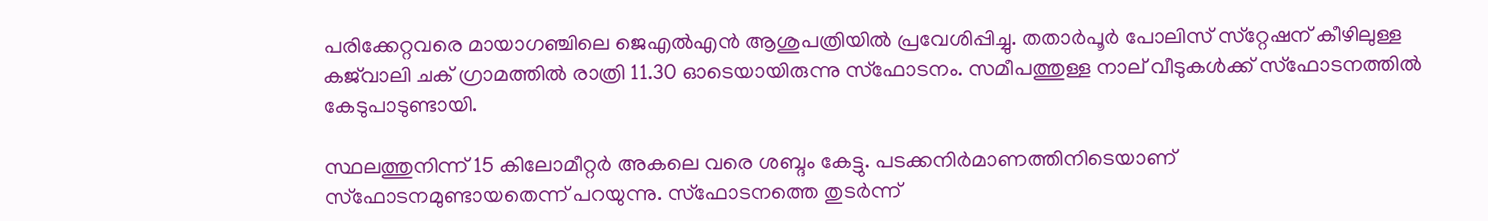പരിക്കേറ്റവരെ മായാഗഞ്ചിലെ ജെഎല്‍എന്‍ ആശുപത്രിയില്‍ പ്രവേശിപ്പിച്ചു. തതാര്‍പൂര്‍ പോലിസ് സ്‌റ്റേഷന് കീഴിലുള്ള കജ്‌വാലി ചക് ഗ്രാമത്തില്‍ രാത്രി 11.30 ഓടെയായിരുന്നു സ്‌ഫോടനം. സമീപത്തുള്ള നാല് വീടുകള്‍ക്ക് സ്‌ഫോടനത്തില്‍ കേടുപാടുണ്ടായി.

സ്ഥലത്തുനിന്ന് 15 കിലോമീറ്റര്‍ അകലെ വരെ ശബ്ദം കേട്ടു. പടക്കനിര്‍മാണത്തിനിടെയാണ് സ്‌ഫോടനമുണ്ടായതെന്ന് പറയുന്നു. സ്‌ഫോടനത്തെ തുടര്‍ന്ന്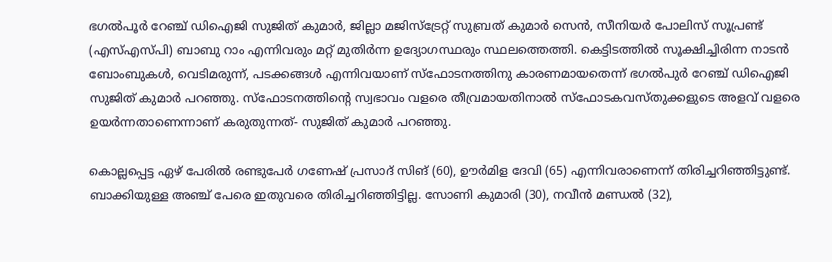ഭഗല്‍പൂര്‍ റേഞ്ച് ഡിഐജി സുജിത് കുമാര്‍, ജില്ലാ മജിസ്‌ട്രേറ്റ് സുബ്രത് കുമാര്‍ സെന്‍, സീനിയര്‍ പോലിസ് സൂപ്രണ്ട് (എസ്എസ്പി) ബാബു റാം എന്നിവരും മറ്റ് മുതിര്‍ന്ന ഉദ്യോഗസ്ഥരും സ്ഥലത്തെത്തി. കെട്ടിടത്തില്‍ സൂക്ഷിച്ചിരിന്ന നാടന്‍ ബോംബുകള്‍, വെടിമരുന്ന്, പടക്കങ്ങള്‍ എന്നിവയാണ് സ്‌ഫോടനത്തിനു കാരണമായതെന്ന് ഭഗല്‍പുര്‍ റേഞ്ച് ഡിഐജി സുജിത് കുമാര്‍ പറഞ്ഞു. സ്‌ഫോടനത്തിന്റെ സ്വഭാവം വളരെ തീവ്രമായതിനാല്‍ സ്‌ഫോടകവസ്തുക്കളുടെ അളവ് വളരെ ഉയര്‍ന്നതാണെന്നാണ് കരുതുന്നത്- സുജിത് കുമാര്‍ പറഞ്ഞു.

കൊല്ലപ്പെട്ട ഏഴ് പേരില്‍ രണ്ടുപേര്‍ ഗണേഷ് പ്രസാദ് സിങ് (60), ഊര്‍മിള ദേവി (65) എന്നിവരാണെന്ന് തിരിച്ചറിഞ്ഞിട്ടുണ്ട്. ബാക്കിയുള്ള അഞ്ച് പേരെ ഇതുവരെ തിരിച്ചറിഞ്ഞിട്ടില്ല. സോണി കുമാരി (30), നവീന്‍ മണ്ഡല്‍ (32),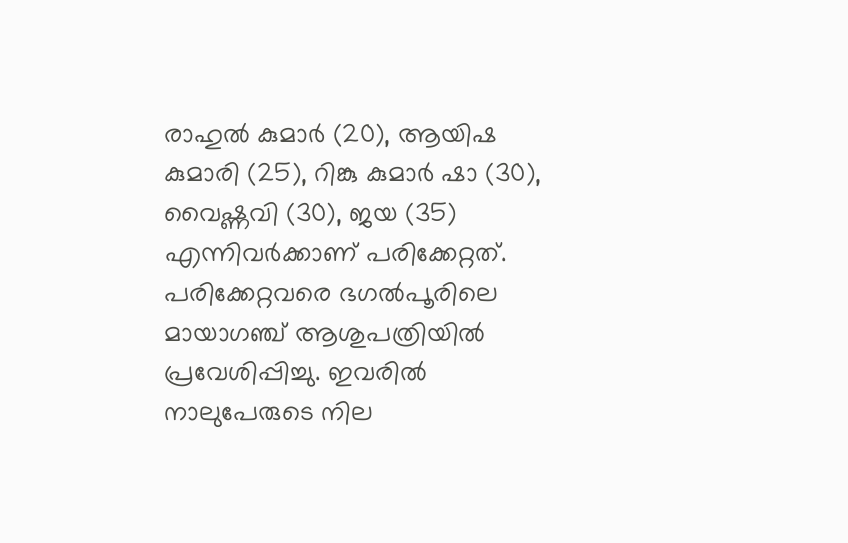രാഹുല്‍ കുമാര്‍ (20), ആയിഷ കുമാരി (25), റിങ്കു കുമാര്‍ ഷാ (30), വൈഷ്ണവി (30), ജയ (35) എന്നിവര്‍ക്കാണ് പരിക്കേറ്റത്. പരിക്കേറ്റവരെ ഭഗല്‍പൂരിലെ മായാഗഞ്ച് ആശുപത്രിയില്‍ പ്രവേശിപ്പിച്ചു. ഇവരില്‍ നാലുപേരുടെ നില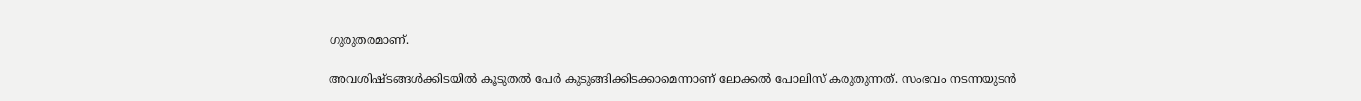ഗുരുതരമാണ്.

അവശിഷ്ടങ്ങള്‍ക്കിടയില്‍ കൂടുതല്‍ പേര്‍ കുടുങ്ങിക്കിടക്കാമെന്നാണ് ലോക്കല്‍ പോലിസ് കരുതുന്നത്. സംഭവം നടന്നയുടന്‍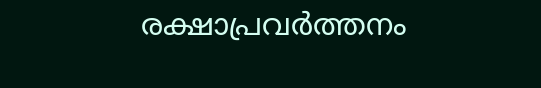രക്ഷാപ്രവര്‍ത്തനം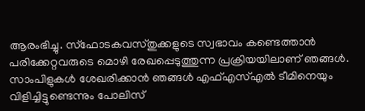ആരംഭിച്ചു. സ്‌ഫോടകവസ്തുക്കളുടെ സ്വഭാവം കണ്ടെത്താന്‍ പരിക്കേറ്റവരുടെ മൊഴി രേഖപ്പെടുത്തുന്ന പ്രക്രിയയിലാണ് ഞങ്ങള്‍. സാംപിളുകള്‍ ശേഖരിക്കാന്‍ ഞങ്ങള്‍ എഫ്എസ്എല്‍ ടീമിനെയും വിളിച്ചിട്ടുണ്ടെന്നും പോലിസ്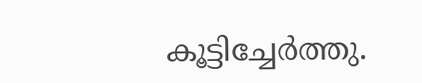കൂട്ടിച്ചേര്‍ത്തു.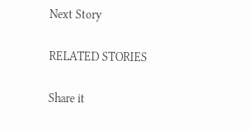Next Story

RELATED STORIES

Share it